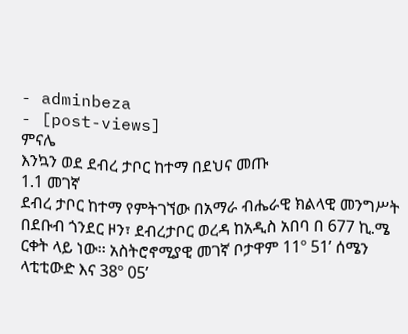- adminbeza
- [post-views]
ምናሌ
እንኳን ወደ ደብረ ታቦር ከተማ በደህና መጡ
1.1 መገኛ
ደብረ ታቦር ከተማ የምትገኘው በአማራ ብሔራዊ ክልላዊ መንግሥት በደቡብ ጎንደር ዞን፣ ደብረታቦር ወረዳ ከአዲስ አበባ በ 677 ኪ.ሜ ርቀት ላይ ነው፡፡ አስትሮኖሚያዊ መገኛ ቦታዋም 11º 51’ ሰሜን ላቲቲውድ እና 38º 05’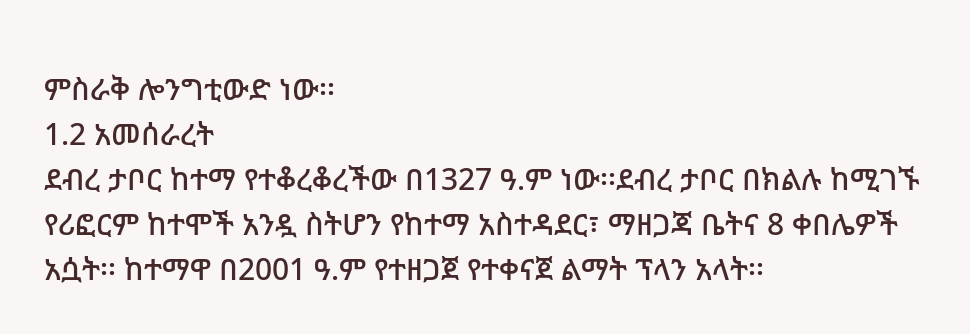ምስራቅ ሎንግቲውድ ነው፡፡
1.2 አመሰራረት
ደብረ ታቦር ከተማ የተቆረቆረችው በ1327 ዓ.ም ነው፡፡ደብረ ታቦር በክልሉ ከሚገኙ የሪፎርም ከተሞች አንዷ ስትሆን የከተማ አስተዳደር፣ ማዘጋጃ ቤትና 8 ቀበሌዎች አሷት፡፡ ከተማዋ በ2001 ዓ.ም የተዘጋጀ የተቀናጀ ልማት ፕላን አላት፡፡